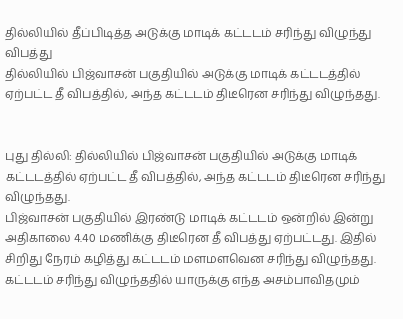தில்லியில் தீப்பிடித்த அடுக்கு மாடிக் கட்டடம் சரிந்து விழுந்து விபத்து
தில்லியில் பிஜ்வாசன் பகுதியில் அடுக்கு மாடிக் கட்டடத்தில் ஏற்பட்ட தீ விபத்தில், அந்த கட்டடம் திடீரென சரிந்து விழுந்தது.


புது தில்லி: தில்லியில் பிஜ்வாசன் பகுதியில் அடுக்கு மாடிக் கட்டடத்தில் ஏற்பட்ட தீ விபத்தில், அந்த கட்டடம் திடீரென சரிந்து விழுந்தது.
பிஜ்வாசன் பகுதியில் இரண்டு மாடிக் கட்டடம் ஒன்றில் இன்று அதிகாலை 4.40 மணிக்கு திடீரென தீ விபத்து ஏற்பட்டது. இதில் சிறிது நேரம் கழித்து கட்டடம் மளமளவென சரிந்து விழுந்தது. கட்டடம் சரிந்து விழுந்ததில் யாருக்கு எந்த அசம்பாவிதமும்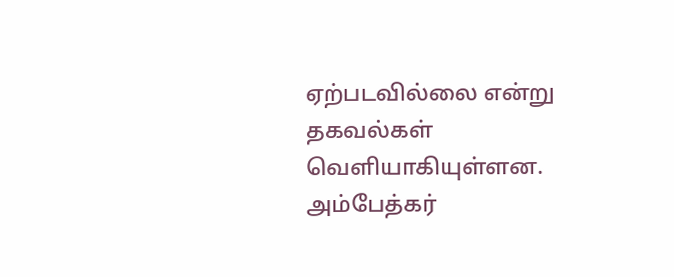ஏற்படவில்லை என்று தகவல்கள் வெளியாகியுள்ளன.
அம்பேத்கர்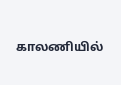காலணியில்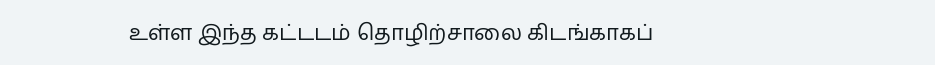உள்ள இந்த கட்டடம் தொழிற்சாலை கிடங்காகப்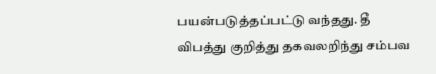பயன்படுத்தப்பட்டு வந்தது. தீ விபத்து குறித்து தகவலறிந்து சம்பவ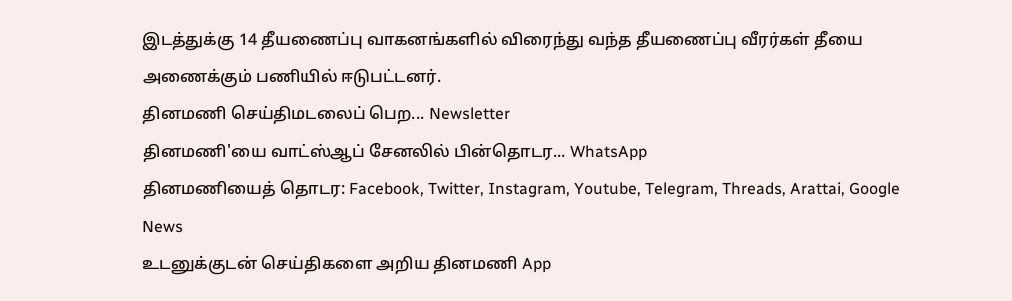இடத்துக்கு 14 தீயணைப்பு வாகனங்களில் விரைந்து வந்த தீயணைப்பு வீரர்கள் தீயை அணைக்கும் பணியில் ஈடுபட்டனர்.
தினமணி செய்திமடலைப் பெற... Newsletter
தினமணி'யை வாட்ஸ்ஆப் சேனலில் பின்தொடர... WhatsApp
தினமணியைத் தொடர: Facebook, Twitter, Instagram, Youtube, Telegram, Threads, Arattai, Google News
உடனுக்குடன் செய்திகளை அறிய தினமணி App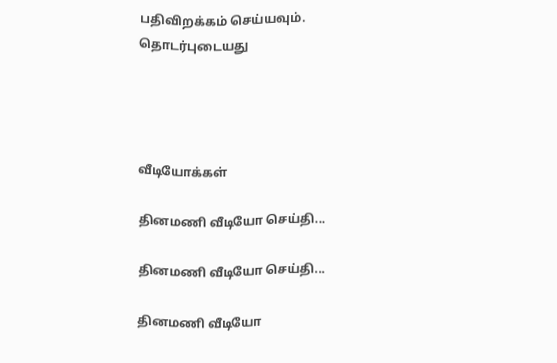பதிவிறக்கம் செய்யவும்.
தொடர்புடையது




வீடியோக்கள்

தினமணி வீடியோ செய்தி...

தினமணி வீடியோ செய்தி...

தினமணி வீடியோ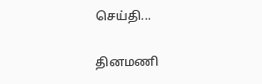செய்தி...

தினமணி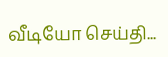வீடியோ செய்தி...